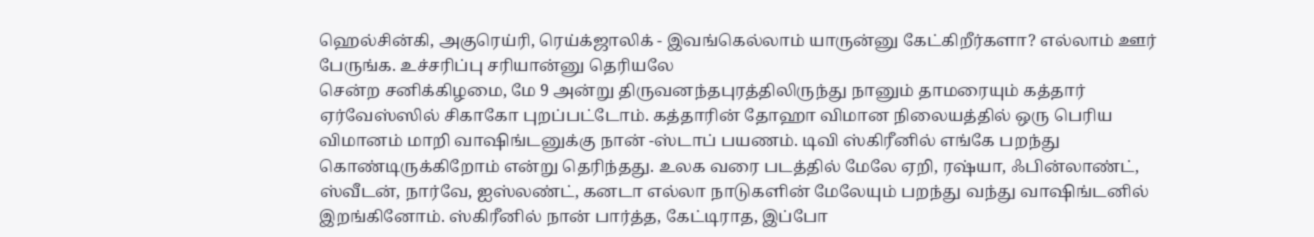ஹெல்சின்கி, அகுரெய்ரி, ரெய்க்ஜாலிக் - இவங்கெல்லாம் யாருன்னு கேட்கிறீர்களா? எல்லாம் ஊர் பேருங்க. உச்சரிப்பு சரியான்னு தெரியலே
சென்ற சனிக்கிழமை, மே 9 அன்று திருவனந்தபுரத்திலிருந்து நானும் தாமரையும் கத்தார் ஏர்வேஸ்ஸில் சிகாகோ புறப்பட்டோம். கத்தாரின் தோஹா விமான நிலையத்தில் ஒரு பெரிய விமானம் மாறி வாஷிங்டனுக்கு நான் -ஸ்டாப் பயணம். டிவி ஸ்கிரீனில் எங்கே பறந்து கொண்டிருக்கிறோம் என்று தெரிந்தது. உலக வரை படத்தில் மேலே ஏறி, ரஷ்யா, ஃபின்லாண்ட், ஸ்வீடன், நார்வே, ஐஸ்லண்ட், கனடா எல்லா நாடுகளின் மேலேயும் பறந்து வந்து வாஷிங்டனில் இறங்கினோம். ஸ்கிரீனில் நான் பார்த்த, கேட்டிராத, இப்போ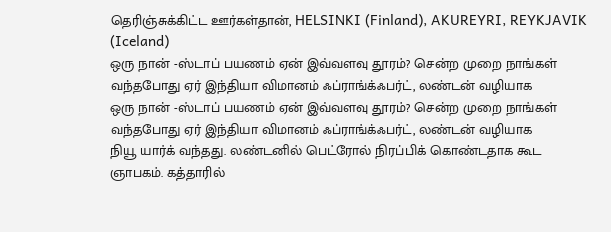தெரிஞ்சுக்கிட்ட ஊர்கள்தான், HELSINKI (Finland), AKUREYRI, REYKJAVIK (Iceland)
ஒரு நான் -ஸ்டாப் பயணம் ஏன் இவ்வளவு தூரம்? சென்ற முறை நாங்கள் வந்தபோது ஏர் இந்தியா விமானம் ஃப்ராங்க்ஃபர்ட், லண்டன் வழியாக
ஒரு நான் -ஸ்டாப் பயணம் ஏன் இவ்வளவு தூரம்? சென்ற முறை நாங்கள் வந்தபோது ஏர் இந்தியா விமானம் ஃப்ராங்க்ஃபர்ட், லண்டன் வழியாக
நியூ யார்க் வந்தது. லண்டனில் பெட்ரோல் நிரப்பிக் கொண்டதாக கூட ஞாபகம். கத்தாரில்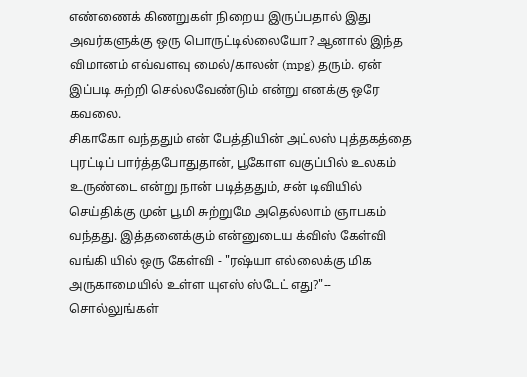எண்ணைக் கிணறுகள் நிறைய இருப்பதால் இது அவர்களுக்கு ஒரு பொருட்டில்லையோ? ஆனால் இந்த விமானம் எவ்வளவு மைல்/காலன் (mpg) தரும். ஏன் இப்படி சுற்றி செல்லவேண்டும் என்று எனக்கு ஒரே கவலை.
சிகாகோ வந்ததும் என் பேத்தியின் அட்லஸ் புத்தகத்தை புரட்டிப் பார்த்தபோதுதான், பூகோள வகுப்பில் உலகம் உருண்டை என்று நான் படித்ததும், சன் டிவியில் செய்திக்கு முன் பூமி சுற்றுமே அதெல்லாம் ஞாபகம் வந்தது. இத்தனைக்கும் என்னுடைய க்விஸ் கேள்வி வங்கி யில் ஒரு கேள்வி - "ரஷ்யா எல்லைக்கு மிக அருகாமையில் உள்ள யுஎஸ் ஸ்டேட் எது?"-- சொல்லுங்கள்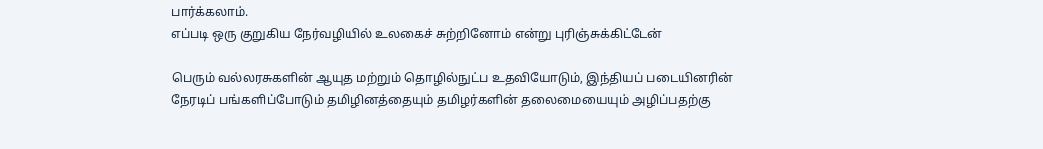பார்க்கலாம்.
எப்படி ஒரு குறுகிய நேர்வழியில் உலகைச் சுற்றினோம் என்று புரிஞ்சுக்கிட்டேன்

பெரும் வல்லரசுகளின் ஆயுத மற்றும் தொழில்நுட்ப உதவியோடும், இந்தியப் படையினரின் நேரடிப் பங்களிப்போடும் தமிழினத்தையும் தமிழர்களின் தலைமையையும் அழிப்பதற்கு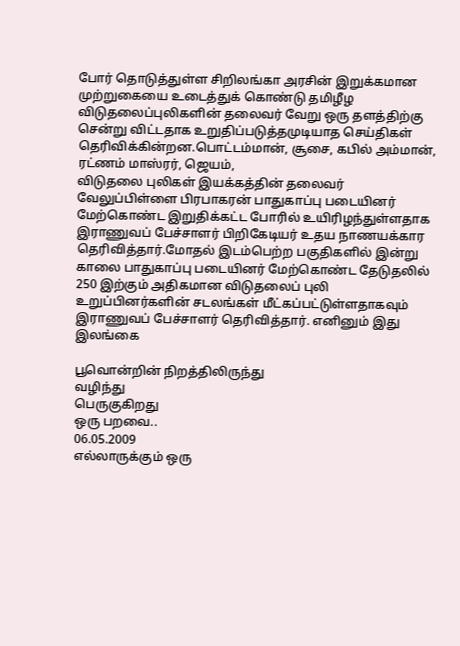போர் தொடுத்துள்ள சிறிலங்கா அரசின் இறுக்கமான முற்றுகையை உடைத்துக் கொண்டு தமிழீழ விடுதலைப்புலிகளின் தலைவர் வேறு ஒரு தளத்திற்கு சென்று விட்டதாக உறுதிப்படுத்தமுடியாத செய்திகள் தெரிவிக்கின்றன.பொட்டம்மான், சூசை, கபில் அம்மான், ரட்ணம் மாஸ்ரர், ஜெயம்,
விடுதலை புலிகள் இயக்கத்தின் தலைவர் வேலுப்பிள்ளை பிரபாகரன் பாதுகாப்பு படையினர் மேற்கொண்ட இறுதிக்கட்ட போரில் உயிரிழந்துள்ளதாக இராணுவப் பேச்சாளர் பிறிகேடியர் உதய நாணயக்கார தெரிவித்தார்.மோதல் இடம்பெற்ற பகுதிகளில் இன்று காலை பாதுகாப்பு படையினர் மேற்கொண்ட தேடுதலில் 250 இற்கும் அதிகமான விடுதலைப் புலி உறுப்பினர்களின் சடலங்கள் மீட்கப்பட்டுள்ளதாகவும் இராணுவப் பேச்சாளர் தெரிவித்தார். எனினும் இது இலங்கை

பூவொன்றின் நிறத்திலிருந்து
வழிந்து
பெருகுகிறது
ஒரு பறவை..
06.05.2009
எல்லாருக்கும் ஒரு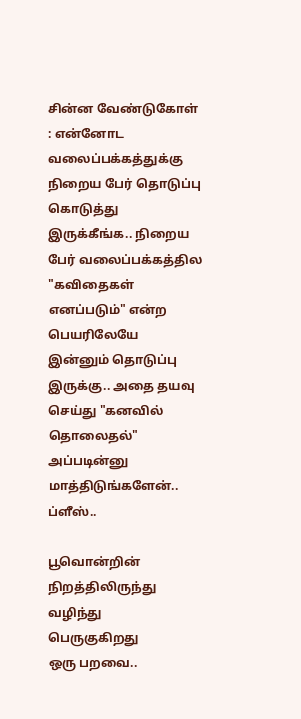சின்ன வேண்டுகோள் : என்னோட வலைப்பக்கத்துக்கு நிறைய பேர் தொடுப்பு கொடுத்து இருக்கீங்க.. நிறைய பேர் வலைப்பக்கத்தில "கவிதைகள் எனப்படும்" என்ற பெயரிலேயே இன்னும் தொடுப்பு இருக்கு.. அதை தயவு செய்து "கனவில் தொலைதல்" அப்படின்னு மாத்திடுங்களேன்.. ப்ளீஸ்..

பூவொன்றின் நிறத்திலிருந்து
வழிந்து
பெருகுகிறது
ஒரு பறவை..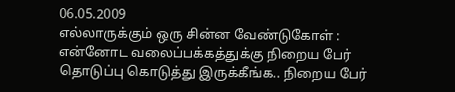06.05.2009
எல்லாருக்கும் ஒரு சின்ன வேண்டுகோள் : என்னோட வலைப்பக்கத்துக்கு நிறைய பேர் தொடுப்பு கொடுத்து இருக்கீங்க.. நிறைய பேர்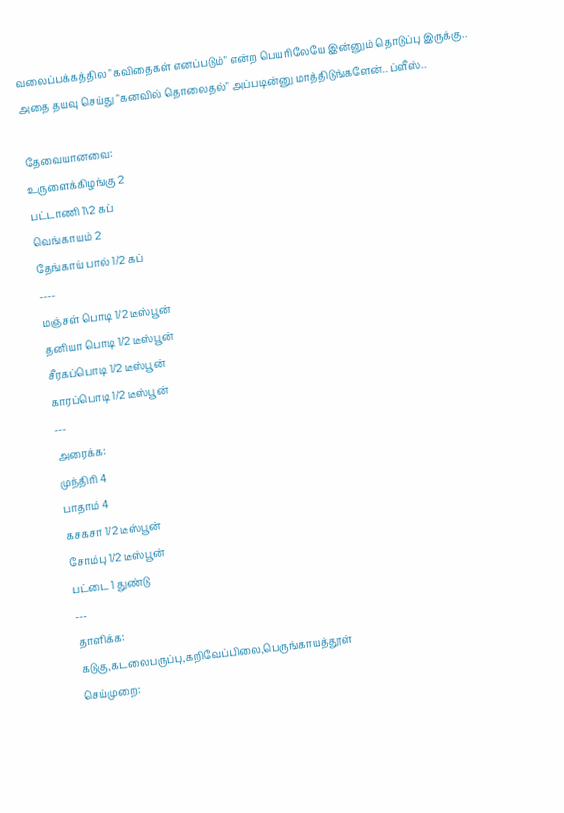வலைப்பக்கத்தில "கவிதைகள் எனப்படும்" என்ற பெயரிலேயே இன்னும் தொடுப்பு இருக்கு.. அதை தயவு செய்து "கனவில் தொலைதல்" அப்படின்னு மாத்திடுங்களேன்.. ப்ளீஸ்..

தேவையானவை:
உருளைக்கிழங்கு 2
பட்டாணி 1\2 கப்
வெங்காயம் 2
தேங்காய் பால் 1/2 கப்
----
மஞ்சள் பொடி 1/2 டீஸ்பூன்
தனியா பொடி 1/2 டீஸ்பூன்
சீரகப்பொடி 1/2 டீஸ்பூன்
காரப்பொடி 1/2 டீஸ்பூன்
---
அரைக்க:
முந்திரி 4
பாதாம் 4
கசகசா 1/2 டீஸ்பூன்
சோம்பு 1/2 டீஸ்பூன்
பட்டை 1 துண்டு
---
தாளிக்க:
கடுகு,கடலைபருப்பு,கறிவேப்பிலை,பெருங்காயத்தூள்
செய்முறை: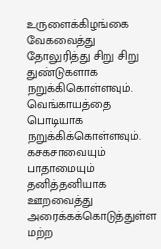உருளைக்கிழங்கை வேகவைத்து தோலுரித்து சிறு சிறு துண்டுகளாக நறுக்கிகொள்ளவும்.
வெங்காயத்தை பொடியாக நறுக்கிக்கொள்ளவும்.
கசகசாவையும் பாதாமையும் தனித்தனியாக ஊறவைத்து அரைக்கக்கொடுத்துள்ள மற்ற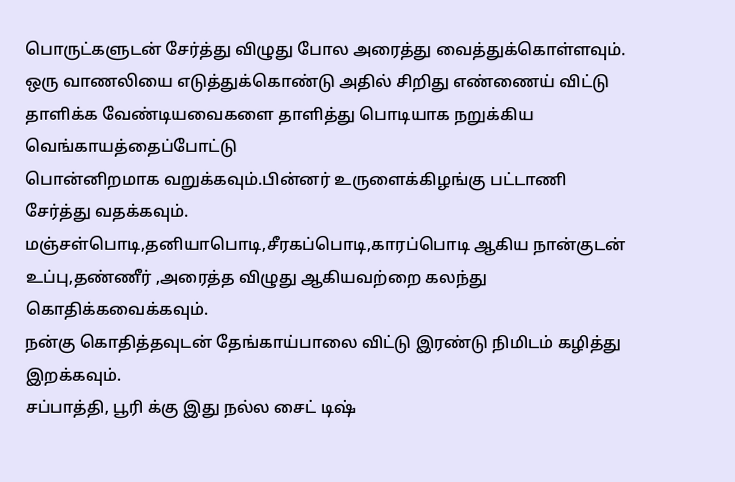பொருட்களுடன் சேர்த்து விழுது போல அரைத்து வைத்துக்கொள்ளவும்.
ஒரு வாணலியை எடுத்துக்கொண்டு அதில் சிறிது எண்ணைய் விட்டு தாளிக்க வேண்டியவைகளை தாளித்து பொடியாக நறுக்கிய வெங்காயத்தைப்போட்டு
பொன்னிறமாக வறுக்கவும்.பின்னர் உருளைக்கிழங்கு பட்டாணி சேர்த்து வதக்கவும்.
மஞ்சள்பொடி,தனியாபொடி,சீரகப்பொடி,காரப்பொடி ஆகிய நான்குடன் உப்பு,தண்ணீர் ,அரைத்த விழுது ஆகியவற்றை கலந்து கொதிக்கவைக்கவும்.
நன்கு கொதித்தவுடன் தேங்காய்பாலை விட்டு இரண்டு நிமிடம் கழித்து இறக்கவும்.
சப்பாத்தி, பூரி க்கு இது நல்ல சைட் டிஷ்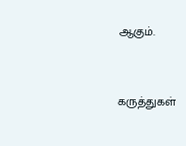ஆகும்.


கருத்துகள்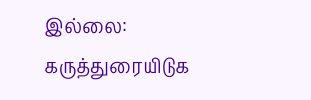இல்லை:
கருத்துரையிடுக